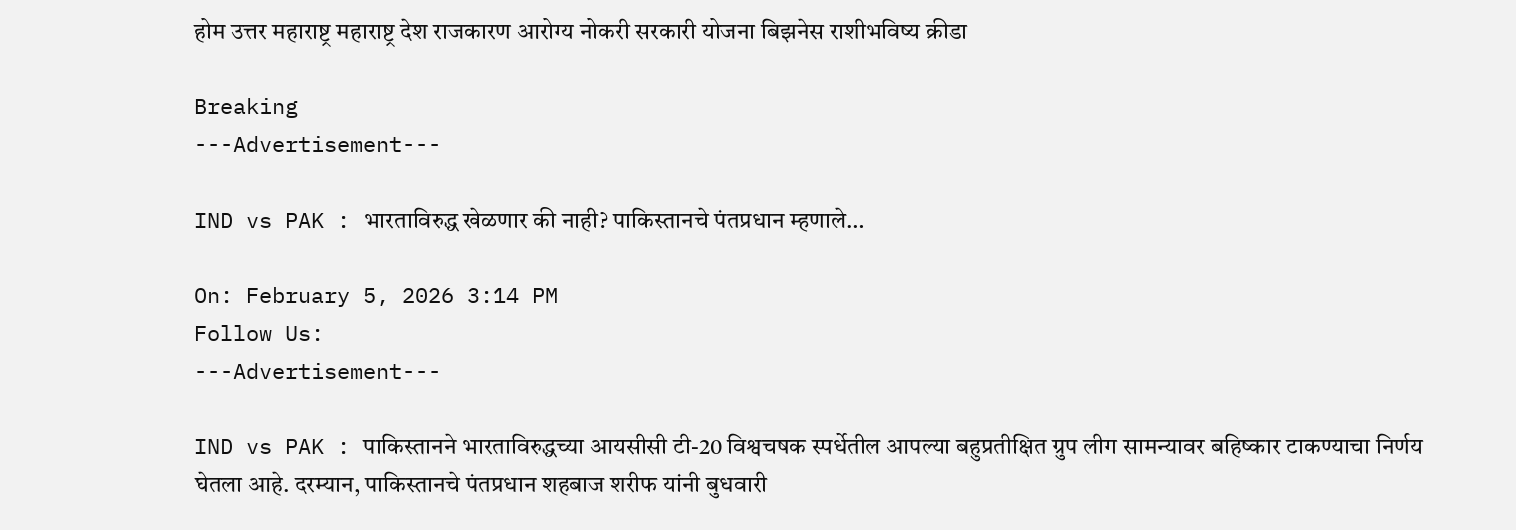होम उत्तर महाराष्ट्र महाराष्ट्र देश राजकारण आरोग्य नोकरी सरकारी योजना बिझनेस राशीभविष्य क्रीडा

Breaking
---Advertisement---

IND vs PAK : भारताविरुद्ध खेळणार की नाही? पाकिस्तानचे पंतप्रधान म्हणाले…

On: February 5, 2026 3:14 PM
Follow Us:
---Advertisement---

IND vs PAK : पाकिस्तानने भारताविरुद्धच्या आयसीसी टी-20 विश्वचषक स्पर्धेतील आपल्या बहुप्रतीक्षित ग्रुप लीग सामन्यावर बहिष्कार टाकण्याचा निर्णय घेतला आहे. दरम्यान, पाकिस्तानचे पंतप्रधान शहबाज शरीफ यांनी बुधवारी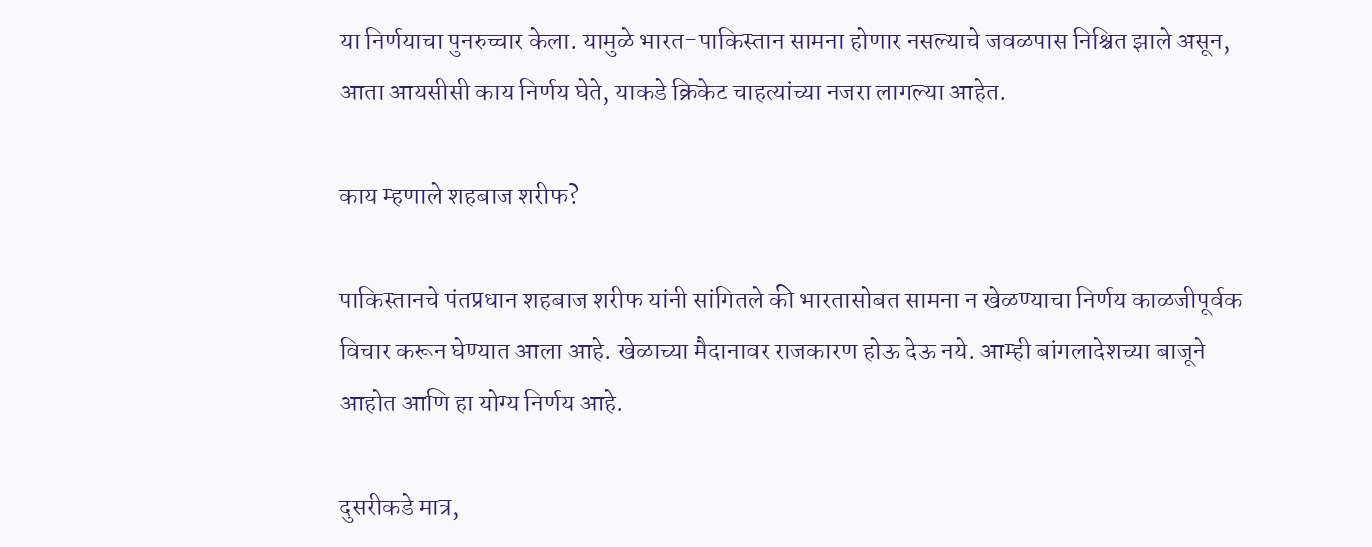या निर्णयाचा पुनरुच्चार केला. यामुळे भारत-पाकिस्तान सामना होणार नसल्याचे जवळपास निश्चित झाले असून, आता आयसीसी काय निर्णय घेते, याकडे क्रिकेट चाहत्यांच्या नजरा लागल्या आहेत.

काय म्हणाले शहबाज शरीफ?

पाकिस्तानचे पंतप्रधान शहबाज शरीफ यांनी सांगितले की भारतासोबत सामना न खेळण्याचा निर्णय काळजीपूर्वक विचार करून घेण्यात आला आहे. खेळाच्या मैदानावर राजकारण होऊ देऊ नये. आम्ही बांगलादेशच्या बाजूने आहोत आणि हा योग्य निर्णय आहे.

दुसरीकडे मात्र,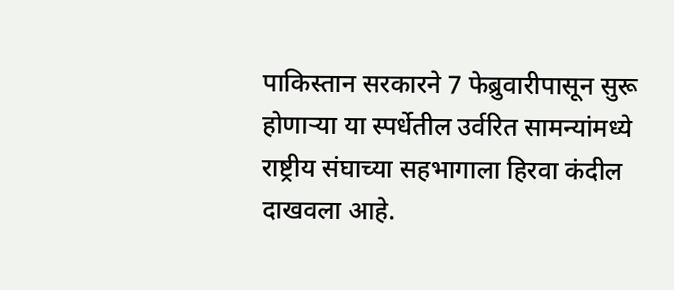पाकिस्तान सरकारने 7 फेब्रुवारीपासून सुरू होणाऱ्या या स्पर्धेतील उर्वरित सामन्यांमध्ये राष्ट्रीय संघाच्या सहभागाला हिरवा कंदील दाखवला आहे.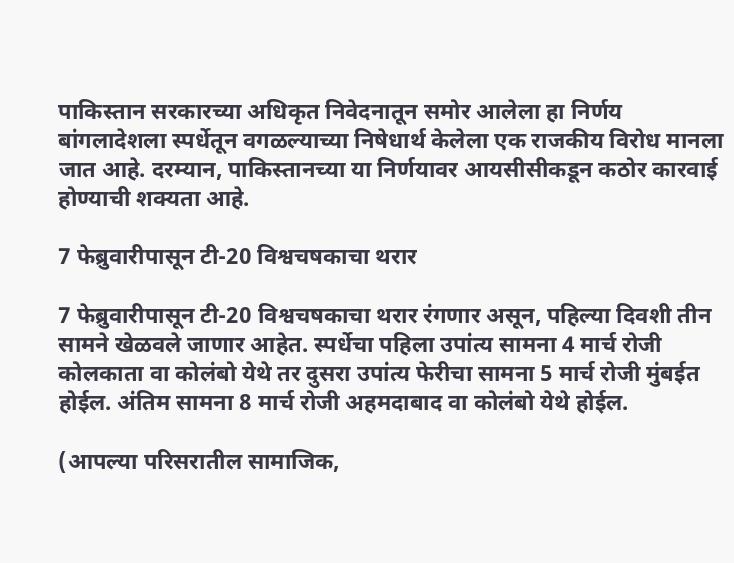पाकिस्तान सरकारच्या अधिकृत निवेदनातून समोर आलेला हा निर्णय बांगलादेशला स्पर्धेतून वगळल्याच्या निषेधार्थ केलेला एक राजकीय विरोध मानला जात आहे. दरम्यान, पाकिस्तानच्या या निर्णयावर आयसीसीकडून कठोर कारवाई होण्याची शक्यता आहे.

7 फेब्रुवारीपासून टी-20 विश्वचषकाचा थरार

7 फेब्रुवारीपासून टी-20 विश्वचषकाचा थरार रंगणार असून, पहिल्या दिवशी तीन सामने खेळवले जाणार आहेत. स्पर्धेचा पहिला उपांत्य सामना 4 मार्च रोजी कोलकाता वा कोलंबो येथे तर दुसरा उपांत्य फेरीचा सामना 5 मार्च रोजी मुंबईत होईल. अंतिम सामना 8 मार्च रोजी अहमदाबाद वा कोलंबो येथे होईल.

(आपल्या परिसरातील सामाजिक,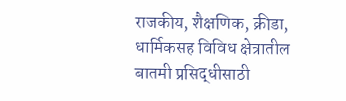राजकीय, शैक्षणिक, क्रीडा, धार्मिकसह विविध क्षेत्रातील बातमी प्रसिद्धीसाठी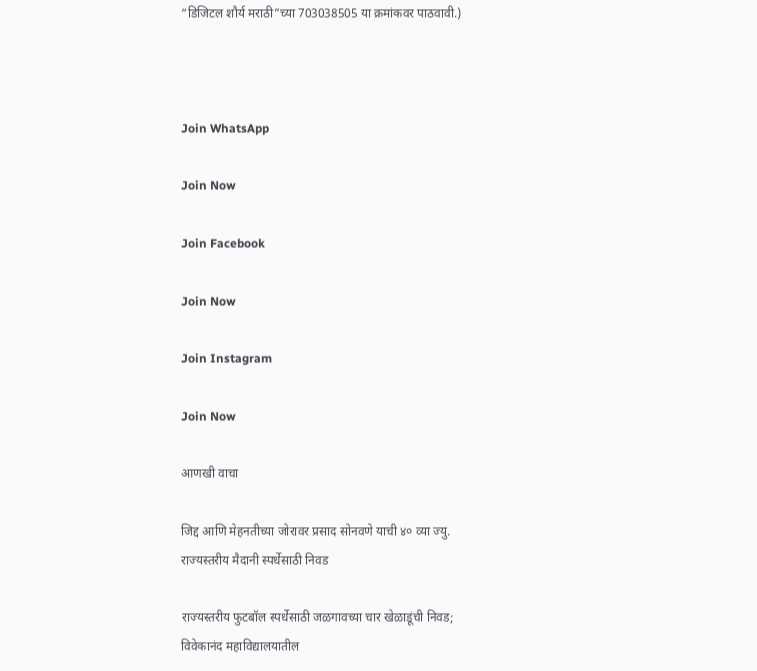“डिजिटल शौर्य मराठी”च्या 703038505 या क्रमांकवर पाठवावी.)



Join WhatsApp

Join Now

Join Facebook

Join Now

Join Instagram

Join Now

आणखी वाचा

जिद्द आणि मेहनतीच्या जोरावर प्रसाद सोनवणे याची ४० व्या ज्यु. राज्यस्तरीय मैदानी स्पर्धेसाठी निवड

राज्यस्तरीय फुटबॉल स्पर्धेसाठी जळगावच्या चार खेळाडूंची निवड; विवेकानंद महाविद्यालयातील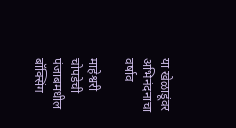या खेळाडूंवर अभिनंदनाचा वर्षाव

माहेश्वरी चोपडेची पंजाबमधील बॉक्सिंग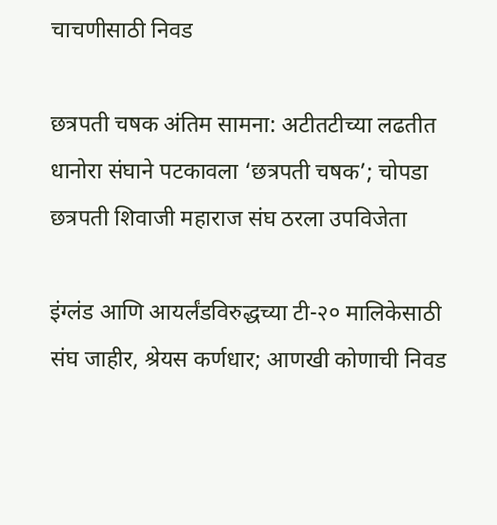चाचणीसाठी निवड

छत्रपती चषक अंतिम सामना: अटीतटीच्या लढतीत धानोरा संघाने पटकावला ‘छत्रपती चषक’; चोपडा छत्रपती शिवाजी महाराज संघ ठरला उपविजेता

इंग्लंड आणि आयर्लंडविरुद्धच्या टी-२० मालिकेसाठी संघ जाहीर, श्रेयस कर्णधार; आणखी कोणाची निवड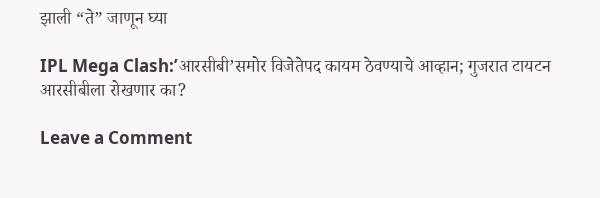झाली “ते” जाणून घ्या

IPL Mega Clash:’आरसीबी’समोर विजेतेपद कायम ठेवण्याचे आव्हान; गुजरात टायटन आरसीबीला रोखणार का?

Leave a Comment